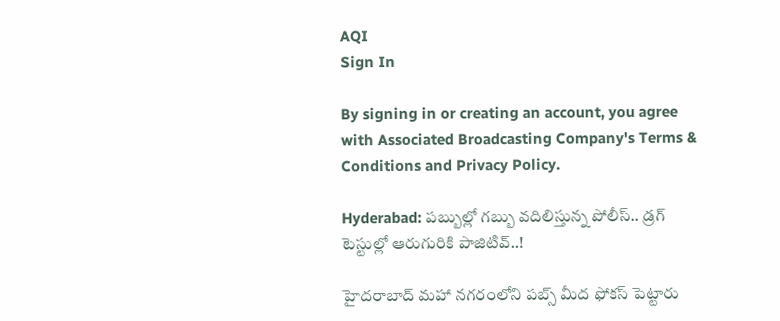AQI
Sign In

By signing in or creating an account, you agree with Associated Broadcasting Company's Terms & Conditions and Privacy Policy.

Hyderabad: పబ్బుల్లో గబ్బు వదిలిస్తున్న పోలీస్.. డ్రగ్ టెస్టుల్లో ఆరుగురికి పాజిటివ్..!

హైదరాబాద్ మహా నగరంలోని పబ్స్ మీద ఫోకస్ పెట్టారు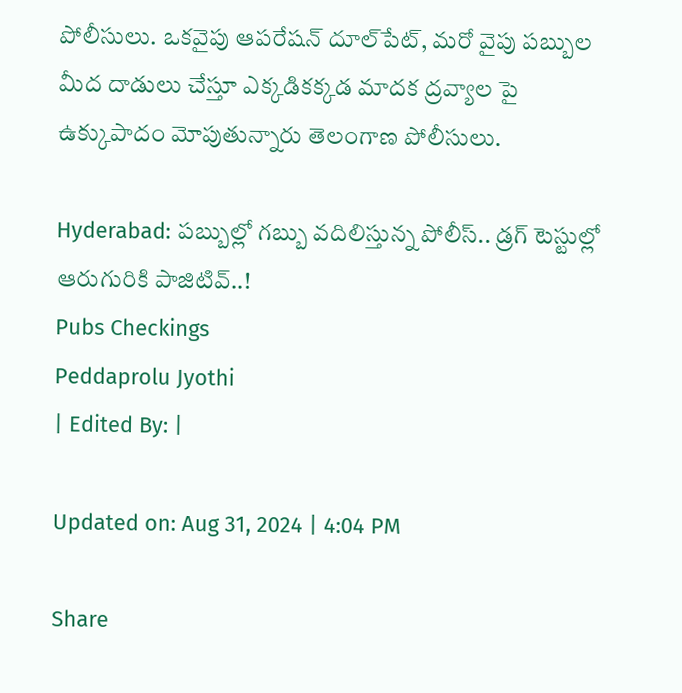పోలీసులు. ఒకవైపు ఆపరేషన్ దూల్‌పేట్, మరో వైపు పబ్బుల మీద దాడులు చేస్తూ ఎక్కడికక్కడ మాదక ద్రవ్యాల పై ఉక్కుపాదం మోపుతున్నారు తెలంగాణ పోలీసులు.

Hyderabad: పబ్బుల్లో గబ్బు వదిలిస్తున్న పోలీస్.. డ్రగ్ టెస్టుల్లో ఆరుగురికి పాజిటివ్..!
Pubs Checkings
Peddaprolu Jyothi
| Edited By: |

Updated on: Aug 31, 2024 | 4:04 PM

Share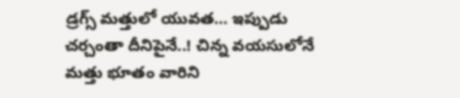డ్రగ్స్‌ మత్తులో యువత… ఇప్పుడు చర్చంతా దీనిపైనే..! చిన్న వయసులోనే మత్తు భూతం వారిని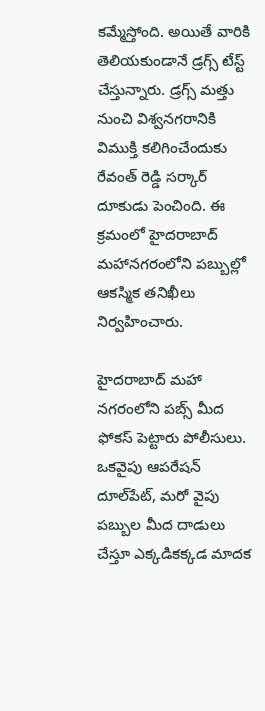కమ్మేస్తోంది. అయితే వారికి తెలియకుండానే డ్రగ్స్‌ టేస్ట్‌ చేస్తున్నారు. డ్రగ్స్ మత్తు నుంచి విశ్వనగరానికి విముక్తి కలిగించేందుకు రేవంత్ రెడ్డి సర్కార్ దూకుడు పెంచింది. ఈ క్రమంలో హైదరాబాద్ మహానగరంలోని పబ్బుల్లో ఆకస్మిక తనిఖీలు నిర్వహించారు.

హైదరాబాద్ మహా నగరంలోని పబ్స్ మీద ఫోకస్ పెట్టారు పోలీసులు. ఒకవైపు ఆపరేషన్ దూల్‌పేట్, మరో వైపు పబ్బుల మీద దాడులు చేస్తూ ఎక్కడికక్కడ మాదక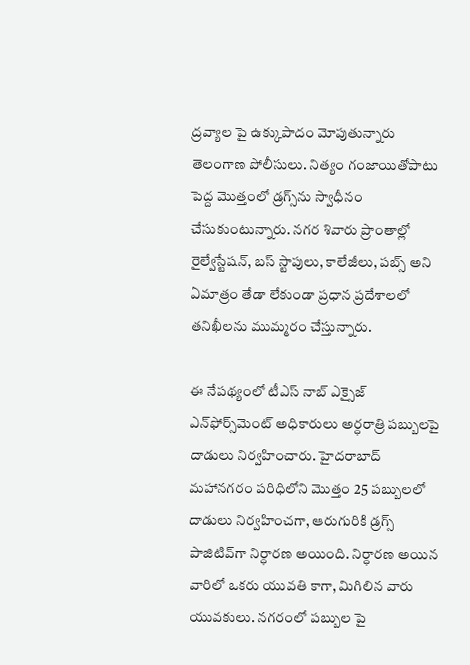ద్రవ్యాల పై ఉక్కుపాదం మోపుతున్నారు తెలంగాణ పోలీసులు. నిత్యం గంజాయితోపాటు పెద్ద మొత్తంలో డ్రగ్స్‌ను స్వాధీనం చేసుకుంటున్నారు. నగర శివారు ప్రాంతాల్లో రైల్వేస్టేషన్, బస్ స్టాపులు, కాలేజీలు, పబ్స్ అని ఏమాత్రం తేడా లేకుండా ప్రధాన ప్రదేశాలలో తనిఖీలను ముమ్మరం చేస్తున్నారు.

ఈ నేపథ్యంలో టీఎస్ నాబ్ ఎక్సైజ్ ఎన్‌ఫోర్స్‌మెంట్ అధికారులు అర్ధరాత్రి పబ్బులపై దాడులు నిర్వహించారు. హైదరాబాద్ మహానగరం పరిధిలోని మొత్తం 25 పబ్బులలో దాడులు నిర్వహించగా, ఆరుగురికి డ్రగ్స్ పాజిటివ్‌గా నిర్ధారణ అయింది. నిర్ధారణ అయిన వారిలో ఒకరు యువతి కాగా, మిగిలిన వారు యువకులు. నగరంలో పబ్బుల పై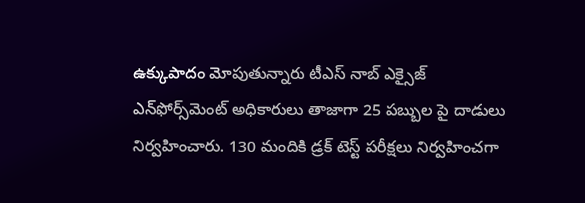ఉక్కుపాదం మోపుతున్నారు టీఎస్ నాబ్ ఎక్సైజ్ ఎన్‌ఫోర్స్‌మెంట్ అధికారులు తాజాగా 25 పబ్బుల పై దాడులు నిర్వహించారు. 130 మందికి డ్రక్ టెస్ట్ పరీక్షలు నిర్వహించగా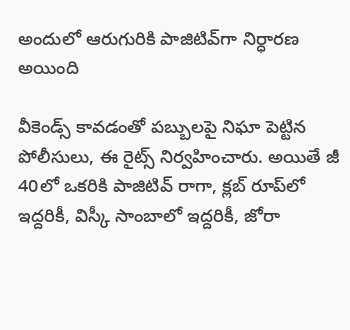అందులో ఆరుగురికి పాజిటివ్‌గా నిర్ధారణ అయింది

వీకెండ్స్ కావడంతో పబ్బులపై నిఘా పెట్టిన పోలీసులు, ఈ రైట్స్ నిర్వహించారు. అయితే జీ 40లో ఒకరికి పాజిటివ్ రాగా, క్లబ్ రూప్‌లో ఇద్దరికీ, విస్కీ సాంబాలో ఇద్దరికీ, జోరా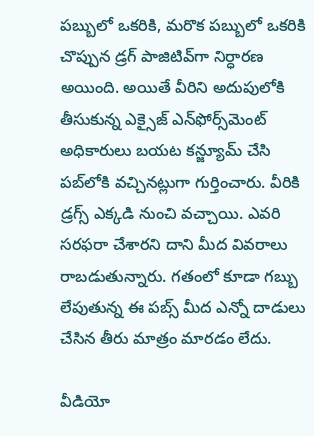పబ్బులో ఒకరికి, మరొక పబ్బులో ఒకరికి చొప్పున డ్రగ్ పాజిటివ్‌గా నిర్ధారణ అయింది. అయితే వీరిని అదుపులోకి తీసుకున్న ఎక్సైజ్ ఎన్‌ఫోర్స్‌మెంట్ అధికారులు బయట కన్జ్యూమ్ చేసి పబ్‌లోకి వచ్చినట్లుగా గుర్తించారు. వీరికి డ్రగ్స్ ఎక్కడి నుంచి వచ్చాయి. ఎవరి సరఫరా చేశారని దాని మీద వివరాలు రాబడుతున్నారు. గతంలో కూడా గబ్బు లేపుతున్న ఈ పబ్స్ మీద ఎన్నో దాడులు చేసిన తీరు మాత్రం మారడం లేదు.

వీడియో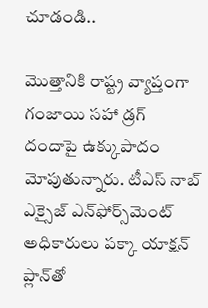చూడండి..

మొత్తానికి రాష్ట్ర వ్యాప్తంగా గంజాయి సహా డ్రగ్‌ దందాపై ఉక్కుపాదం మోపుతున్నారు. టీఎస్ నాబ్ ఎక్సైజ్ ఎన్‌ఫోర్స్‌మెంట్ అధికారులు పక్కా యాక్షన్‌ ప్లాన్‌తో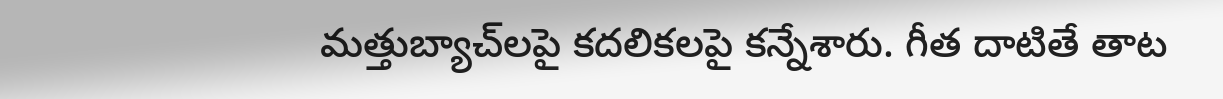మత్తుబ్యాచ్‌లపై కదలికలపై కన్నేశారు. గీత దాటితే తాట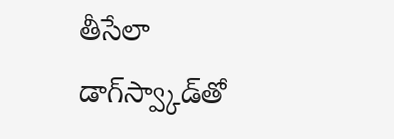తీసేలా డాగ్‌స్వ్కాడ్‌తో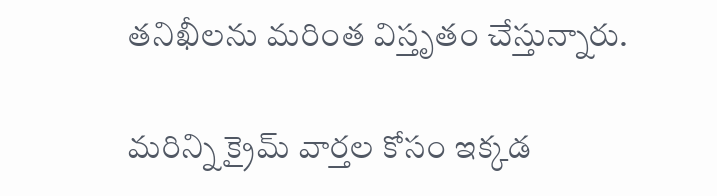తనిఖీలను మరింత విస్తృతం చేస్తున్నారు.

మరిన్ని క్రైమ్ వార్తల కోసం ఇక్కడ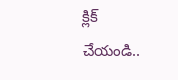క్లిక్ చేయండి..